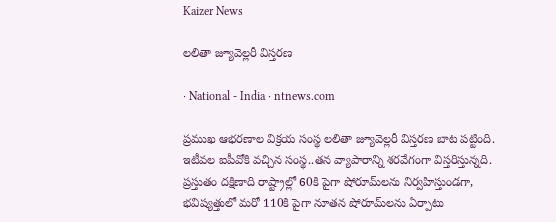Kaizer News

లలితా జ్యూవెల్లరీ విస్తరణ

· National - India · ntnews.com

ప్రముఖ ఆభరణాల విక్రయ సంస్థ లలితా జ్యూవెల్లరీ విస్తరణ బాట పట్టింది. ఇటీవల ఐపీవోకి వచ్చిన సంస్థ..తన వ్యాపారాన్ని శరవేగంగా విస్తరిస్తున్నది. ప్రస్తుతం దక్షిణాది రాష్ట్రాల్లో 60కి పైగా షోరూమ్‌లను నిర్వహిస్తుండగా, భవిష్యత్తులో మరో 110కి పైగా నూతన షోరూమ్‌లను ఏర్పాటు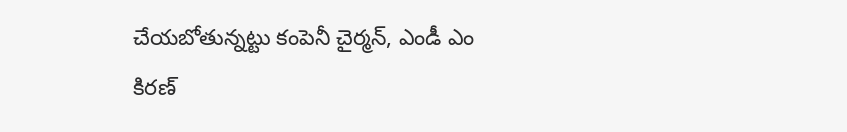చేయబోతున్నట్టు కంపెనీ చైర్మన్‌, ఎండీ ఎం కిరణ్‌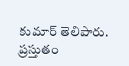కుమార్‌ తెలిపారు. ప్రస్తుతం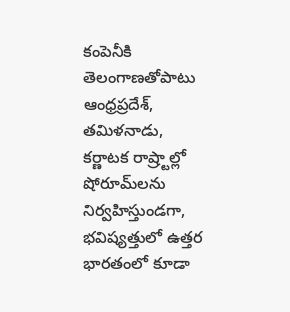కంపెనీకి తెలంగాణతోపాటు ఆంధ్రప్రదేశ్‌, తమిళనాడు, కర్ణాటక రాష్ర్టాల్లో షోరూమ్‌లను నిర్వహిస్తుండగా, భవిష్యత్తులో ఉత్తర భారతంలో కూడా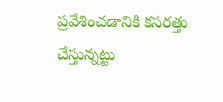ప్రవేశించడానికి కసరత్తు చేస్తున్నట్టు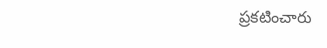ప్రకటించారు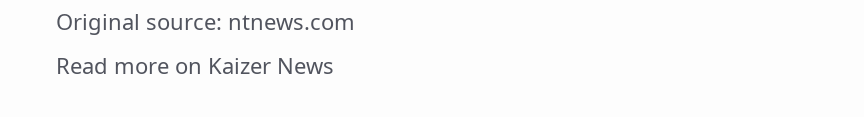Original source: ntnews.com
Read more on Kaizer News